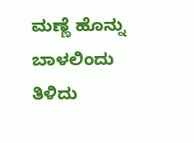ಮಣ್ಣೆ ಹೊನ್ನು ಬಾಳಲಿಂದು
ತಿಳಿದು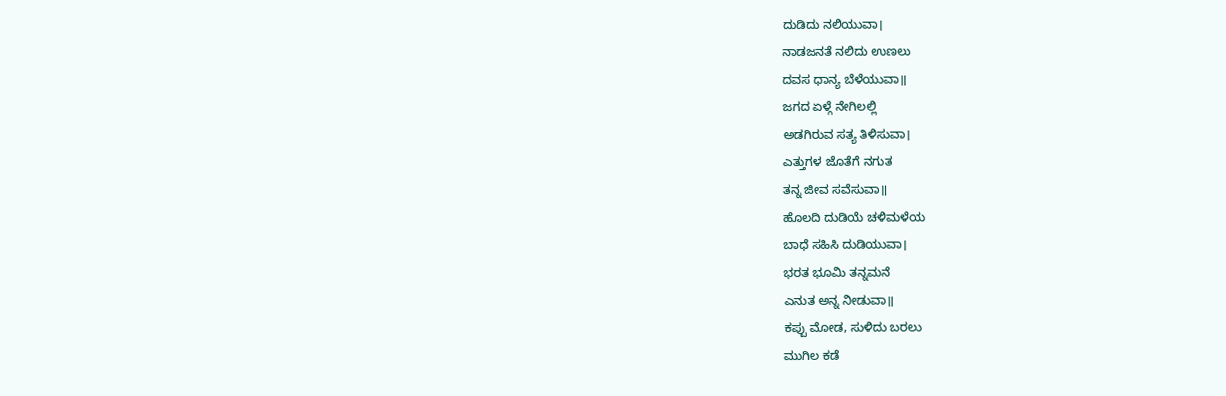ದುಡಿದು ನಲಿಯುವಾ।
ನಾಡಜನತೆ ನಲಿದು ಉಣಲು
ದವಸ ಧಾನ್ಯ ಬೆಳೆಯುವಾ॥
ಜಗದ ಏಳ್ಗೆ ನೇಗಿಲಲ್ಲಿ
ಅಡಗಿರುವ ಸತ್ಯ ತಿಳಿಸುವಾ।
ಎತ್ತುಗಳ ಜೊತೆಗೆ ನಗುತ
ತನ್ನ ಜೀವ ಸವೆಸುವಾ॥
ಹೊಲದಿ ದುಡಿಯೆ ಚಳಿಮಳೆಯ
ಬಾಧೆ ಸಹಿಸಿ ದುಡಿಯುವಾ।
ಭರತ ಭೂಮಿ ತನ್ನಮನೆ
ಎನುತ ಅನ್ನ ನೀಡುವಾ॥
ಕಪ್ಪು ಮೋಡ, ಸುಳಿದು ಬರಲು
ಮುಗಿಲ ಕಡೆ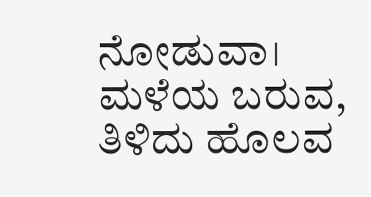ನೋಡುವಾ।
ಮಳೆಯ ಬರುವ, ತಿಳಿದು ಹೊಲವ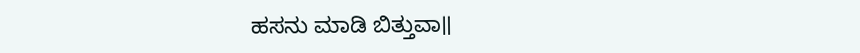ಹಸನು ಮಾಡಿ ಬಿತ್ತುವಾ॥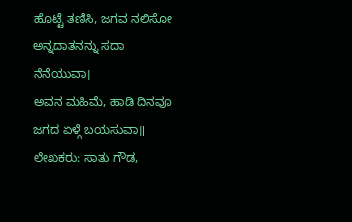ಹೊಟ್ಟೆ ತಣಿಸಿ, ಜಗವ ನಲಿಸೋ
ಅನ್ನದಾತನನ್ನು ಸದಾ ನೆನೆಯುವಾ।
ಅವನ ಮಹಿಮೆ, ಹಾಡಿ ದಿನವೂ
ಜಗದ ಏಳ್ಗೆ ಬಯಸುವಾ॥
ಲೇಖಕರು: ಸಾತು ಗೌಡ,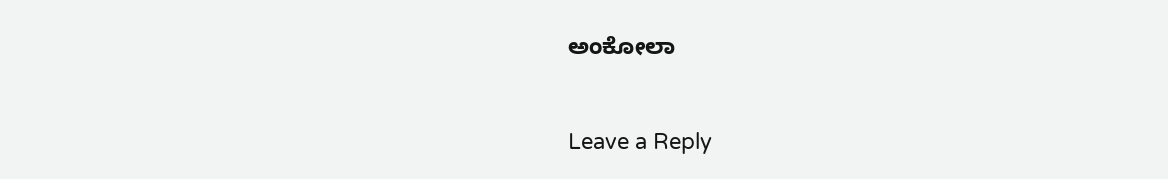ಅಂಕೋಲಾ


Leave a Reply